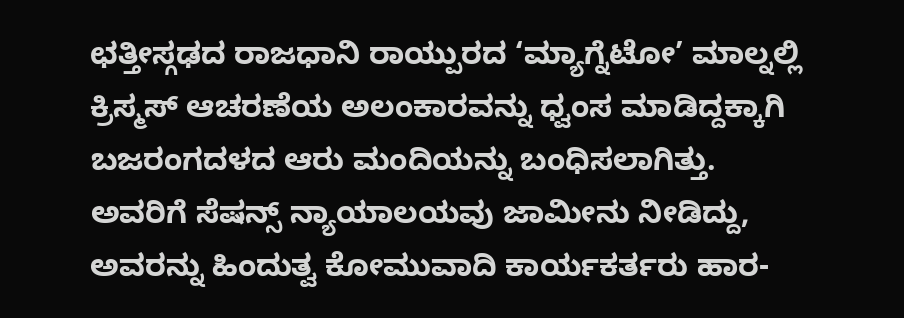ಛತ್ತೀಸ್ಗಢದ ರಾಜಧಾನಿ ರಾಯ್ಪುರದ ‘ಮ್ಯಾಗ್ನೆಟೋ’ ಮಾಲ್ನಲ್ಲಿ ಕ್ರಿಸ್ಮಸ್ ಆಚರಣೆಯ ಅಲಂಕಾರವನ್ನು ಧ್ವಂಸ ಮಾಡಿದ್ದಕ್ಕಾಗಿ ಬಜರಂಗದಳದ ಆರು ಮಂದಿಯನ್ನು ಬಂಧಿಸಲಾಗಿತ್ತು. ಅವರಿಗೆ ಸೆಷನ್ಸ್ ನ್ಯಾಯಾಲಯವು ಜಾಮೀನು ನೀಡಿದ್ದು, ಅವರನ್ನು ಹಿಂದುತ್ವ ಕೋಮುವಾದಿ ಕಾರ್ಯಕರ್ತರು ಹಾರ-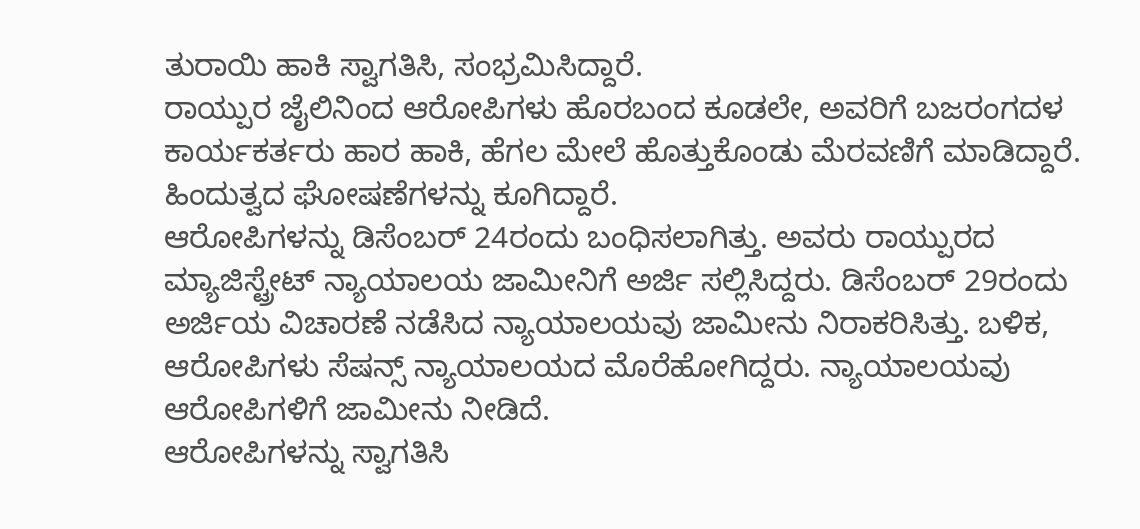ತುರಾಯಿ ಹಾಕಿ ಸ್ವಾಗತಿಸಿ, ಸಂಭ್ರಮಿಸಿದ್ದಾರೆ.
ರಾಯ್ಪುರ ಜೈಲಿನಿಂದ ಆರೋಪಿಗಳು ಹೊರಬಂದ ಕೂಡಲೇ, ಅವರಿಗೆ ಬಜರಂಗದಳ ಕಾರ್ಯಕರ್ತರು ಹಾರ ಹಾಕಿ, ಹೆಗಲ ಮೇಲೆ ಹೊತ್ತುಕೊಂಡು ಮೆರವಣಿಗೆ ಮಾಡಿದ್ದಾರೆ. ಹಿಂದುತ್ವದ ಘೋಷಣೆಗಳನ್ನು ಕೂಗಿದ್ದಾರೆ.
ಆರೋಪಿಗಳನ್ನು ಡಿಸೆಂಬರ್ 24ರಂದು ಬಂಧಿಸಲಾಗಿತ್ತು. ಅವರು ರಾಯ್ಪುರದ ಮ್ಯಾಜಿಸ್ಟ್ರೇಟ್ ನ್ಯಾಯಾಲಯ ಜಾಮೀನಿಗೆ ಅರ್ಜಿ ಸಲ್ಲಿಸಿದ್ದರು. ಡಿಸೆಂಬರ್ 29ರಂದು ಅರ್ಜಿಯ ವಿಚಾರಣೆ ನಡೆಸಿದ ನ್ಯಾಯಾಲಯವು ಜಾಮೀನು ನಿರಾಕರಿಸಿತ್ತು. ಬಳಿಕ, ಆರೋಪಿಗಳು ಸೆಷನ್ಸ್ ನ್ಯಾಯಾಲಯದ ಮೊರೆಹೋಗಿದ್ದರು. ನ್ಯಾಯಾಲಯವು ಆರೋಪಿಗಳಿಗೆ ಜಾಮೀನು ನೀಡಿದೆ.
ಆರೋಪಿಗಳನ್ನು ಸ್ವಾಗತಿಸಿ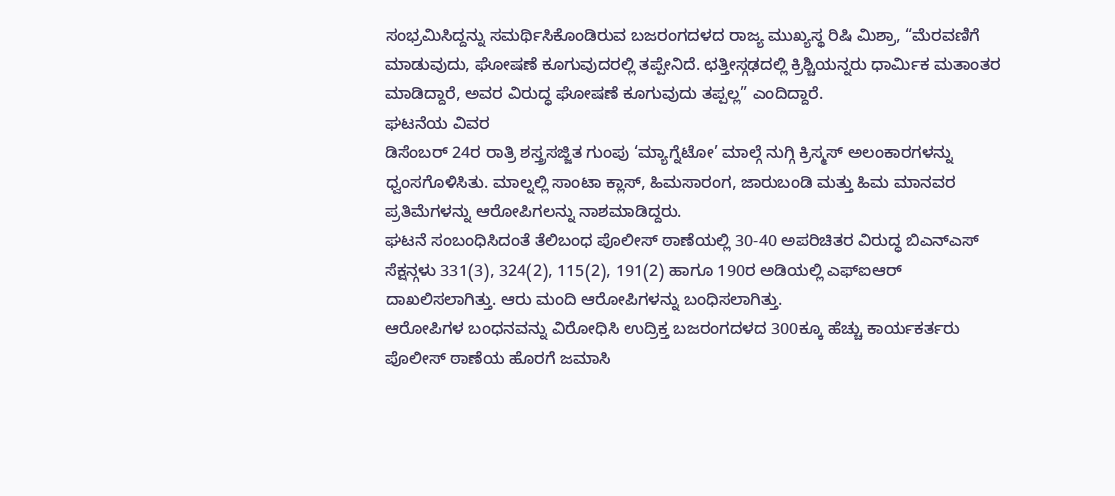ಸಂಭ್ರಮಿಸಿದ್ದನ್ನು ಸಮರ್ಥಿಸಿಕೊಂಡಿರುವ ಬಜರಂಗದಳದ ರಾಜ್ಯ ಮುಖ್ಯಸ್ಥ ರಿಷಿ ಮಿಶ್ರಾ, “ಮೆರವಣಿಗೆ ಮಾಡುವುದು, ಘೋಷಣೆ ಕೂಗುವುದರಲ್ಲಿ ತಪ್ಪೇನಿದೆ. ಛತ್ತೀಸ್ಗಢದಲ್ಲಿ ಕ್ರಿಶ್ಚಿಯನ್ನರು ಧಾರ್ಮಿಕ ಮತಾಂತರ ಮಾಡಿದ್ದಾರೆ, ಅವರ ವಿರುದ್ಧ ಘೋಷಣೆ ಕೂಗುವುದು ತಪ್ಪಲ್ಲ” ಎಂದಿದ್ದಾರೆ.
ಘಟನೆಯ ವಿವರ
ಡಿಸೆಂಬರ್ 24ರ ರಾತ್ರಿ ಶಸ್ತ್ರಸಜ್ಜಿತ ಗುಂಪು ‘ಮ್ಯಾಗ್ನೆಟೋ’ ಮಾಲ್ಗೆ ನುಗ್ಗಿ ಕ್ರಿಸ್ಮಸ್ ಅಲಂಕಾರಗಳನ್ನು ಧ್ವಂಸಗೊಳಿಸಿತು. ಮಾಲ್ನಲ್ಲಿ ಸಾಂಟಾ ಕ್ಲಾಸ್, ಹಿಮಸಾರಂಗ, ಜಾರುಬಂಡಿ ಮತ್ತು ಹಿಮ ಮಾನವರ ಪ್ರತಿಮೆಗಳನ್ನು ಆರೋಪಿಗಲನ್ನು ನಾಶಮಾಡಿದ್ದರು.
ಘಟನೆ ಸಂಬಂಧಿಸಿದಂತೆ ತೆಲಿಬಂಧ ಪೊಲೀಸ್ ಠಾಣೆಯಲ್ಲಿ 30-40 ಅಪರಿಚಿತರ ವಿರುದ್ಧ ಬಿಎನ್ಎಸ್ ಸೆಕ್ಷನ್ಗಳು 331(3), 324(2), 115(2), 191(2) ಹಾಗೂ 190ರ ಅಡಿಯಲ್ಲಿ ಎಫ್ಐಆರ್ ದಾಖಲಿಸಲಾಗಿತ್ತು. ಆರು ಮಂದಿ ಆರೋಪಿಗಳನ್ನು ಬಂಧಿಸಲಾಗಿತ್ತು.
ಆರೋಪಿಗಳ ಬಂಧನವನ್ನು ವಿರೋಧಿಸಿ ಉದ್ರಿಕ್ತ ಬಜರಂಗದಳದ 300ಕ್ಕೂ ಹೆಚ್ಚು ಕಾರ್ಯಕರ್ತರು ಪೊಲೀಸ್ ಠಾಣೆಯ ಹೊರಗೆ ಜಮಾಸಿ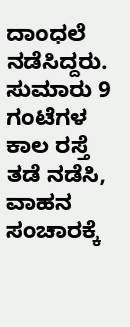ದಾಂಧಲೆ ನಡೆಸಿದ್ದರು. ಸುಮಾರು 9 ಗಂಟೆಗಳ ಕಾಲ ರಸ್ತೆ ತಡೆ ನಡೆಸಿ, ವಾಹನ ಸಂಚಾರಕ್ಕೆ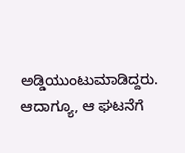ಅಡ್ಡಿಯುಂಟುಮಾಡಿದ್ದರು. ಆದಾಗ್ಯೂ, ಆ ಘಟನೆಗೆ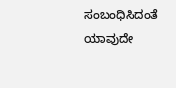ಸಂಬಂಧಿಸಿದಂತೆ ಯಾವುದೇ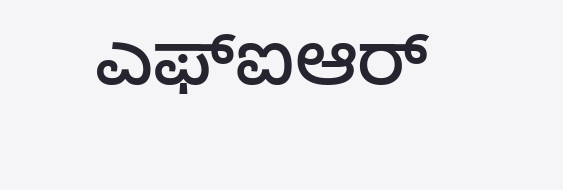ಎಫ್ಐಆರ್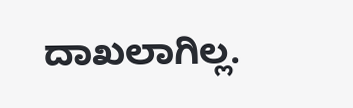ದಾಖಲಾಗಿಲ್ಲ.